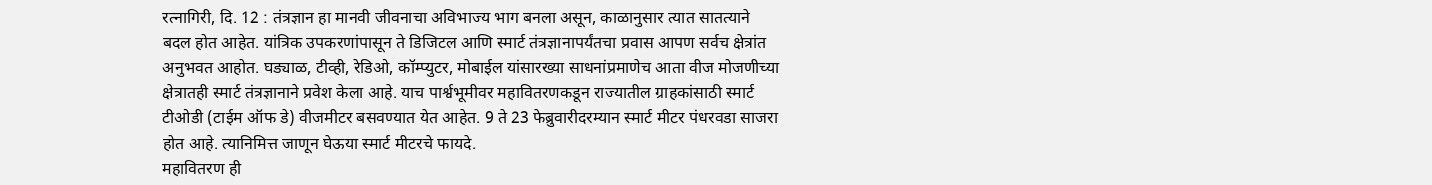रत्नागिरी, दि. 12 : तंत्रज्ञान हा मानवी जीवनाचा अविभाज्य भाग बनला असून, काळानुसार त्यात सातत्याने बदल होत आहेत. यांत्रिक उपकरणांपासून ते डिजिटल आणि स्मार्ट तंत्रज्ञानापर्यंतचा प्रवास आपण सर्वच क्षेत्रांत अनुभवत आहोत. घड्याळ, टीव्ही, रेडिओ, कॉम्प्युटर, मोबाईल यांसारख्या साधनांप्रमाणेच आता वीज मोजणीच्या क्षेत्रातही स्मार्ट तंत्रज्ञानाने प्रवेश केला आहे. याच पार्श्वभूमीवर महावितरणकडून राज्यातील ग्राहकांसाठी स्मार्ट टीओडी (टाईम ऑफ डे) वीजमीटर बसवण्यात येत आहेत. 9 ते 23 फेब्रुवारीदरम्यान स्मार्ट मीटर पंधरवडा साजरा होत आहे. त्यानिमित्त जाणून घेऊया स्मार्ट मीटरचे फायदे.
महावितरण ही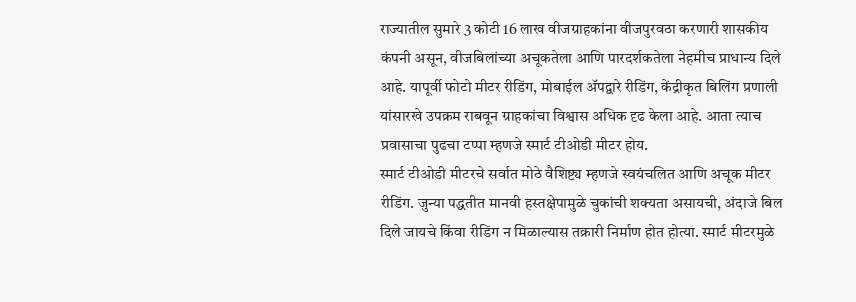राज्यातील सुमारे 3 कोटी 16 लाख वीजग्राहकांना वीजपुरवठा करणारी शासकीय कंपनी असून, वीजबिलांच्या अचूकतेला आणि पारदर्शकतेला नेहमीच प्राधान्य दिले आहे. यापूर्वी फोटो मीटर रीडिंग, मोबाईल ॲपद्वारे रीडिंग, केंद्रीकृत बिलिंग प्रणाली यांसारखे उपक्रम राबवून ग्राहकांचा विश्वास अधिक दृढ केला आहे. आता त्याच प्रवासाचा पुढचा टप्पा म्हणजे स्मार्ट टीओडी मीटर होय.
स्मार्ट टीओडी मीटरचे सर्वात मोठे वैशिष्ट्य म्हणजे स्वयंचलित आणि अचूक मीटर रीडिंग. जुन्या पद्धतीत मानवी हस्तक्षेपामुळे चुकांची शक्यता असायची, अंदाजे बिल दिले जायचे किंवा रीडिंग न मिळाल्यास तक्रारी निर्माण होत होत्या. स्मार्ट मीटरमुळे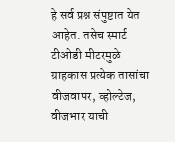हे सर्व प्रश्न संपुष्टात येत आहेत. तसेच स्मार्ट टीओडी मीटरमुळे ग्राहकास प्रत्येक तासांचा वीजवापर, व्होल्टेज, वीजभार याची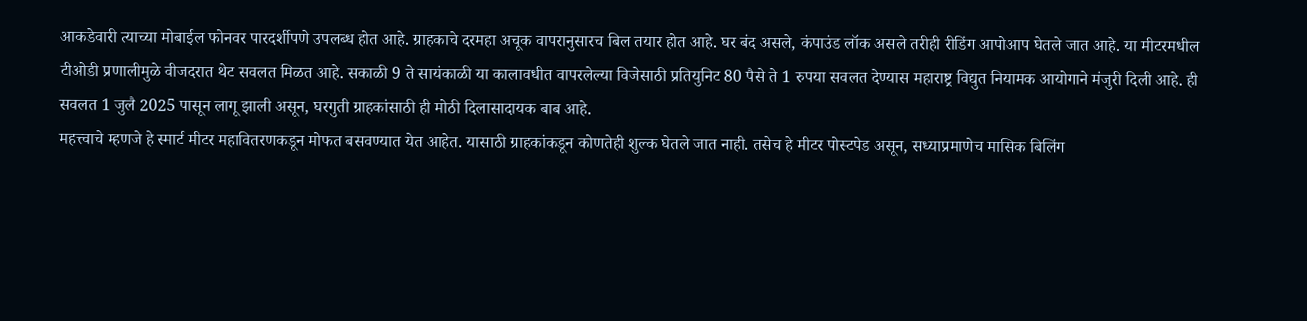आकडेवारी त्याच्या मोबाईल फोनवर पारदर्शीपणे उपलब्ध होत आहे. ग्राहकाचे दरमहा अचूक वापरानुसारच बिल तयार होत आहे. घर बंद असले, कंपाउंड लॉक असले तरीही रीडिंग आपोआप घेतले जात आहे. या मीटरमधील टीओडी प्रणालीमुळे वीजदरात थेट सवलत मिळत आहे. सकाळी 9 ते सायंकाळी या कालावधीत वापरलेल्या विजेसाठी प्रतियुनिट 80 पैसे ते 1 रुपया सवलत देण्यास महाराष्ट्र विद्युत नियामक आयोगाने मंजुरी दिली आहे. ही सवलत 1 जुलै 2025 पासून लागू झाली असून, घरगुती ग्राहकांसाठी ही मोठी दिलासादायक बाब आहे.
महत्त्वाचे म्हणजे हे स्मार्ट मीटर महावितरणकडून मोफत बसवण्यात येत आहेत. यासाठी ग्राहकांकडून कोणतेही शुल्क घेतले जात नाही. तसेच हे मीटर पोस्टपेड असून, सध्याप्रमाणेच मासिक बिलिंग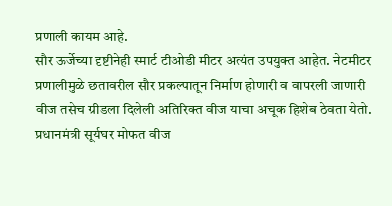प्रणाली कायम आहे.
सौर ऊर्जेच्या दृष्टीनेही स्मार्ट टीओडी मीटर अत्यंत उपयुक्त आहेत. नेटमीटर प्रणालीमुळे छतावरील सौर प्रकल्पातून निर्माण होणारी व वापरली जाणारी वीज तसेच ग्रीडला दिलेली अतिरिक्त वीज याचा अचूक हिशेब ठेवता येतो. प्रधानमंत्री सूर्यघर मोफत वीज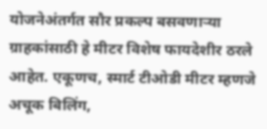योजनेअंतर्गत सौर प्रकल्प बसवणाऱ्या ग्राहकांसाठी हे मीटर विशेष फायदेशीर ठरले आहेत. एकूणच, स्मार्ट टीओडी मीटर म्हणजे अचूक बिलिंग,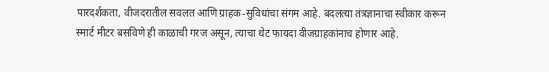पारदर्शकता, वीजदरातील सवलत आणि ग्राहक-सुविधांचा संगम आहे. बदलत्या तंत्रज्ञानाचा स्वीकार करून स्मार्ट मीटर बसविणे ही काळाची गरज असून, त्याचा थेट फायदा वीजग्राहकांनाच होणार आहे.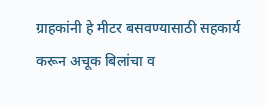ग्राहकांनी हे मीटर बसवण्यासाठी सहकार्य करून अचूक बिलांचा व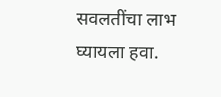सवलतींचा लाभ घ्यायला हवा.